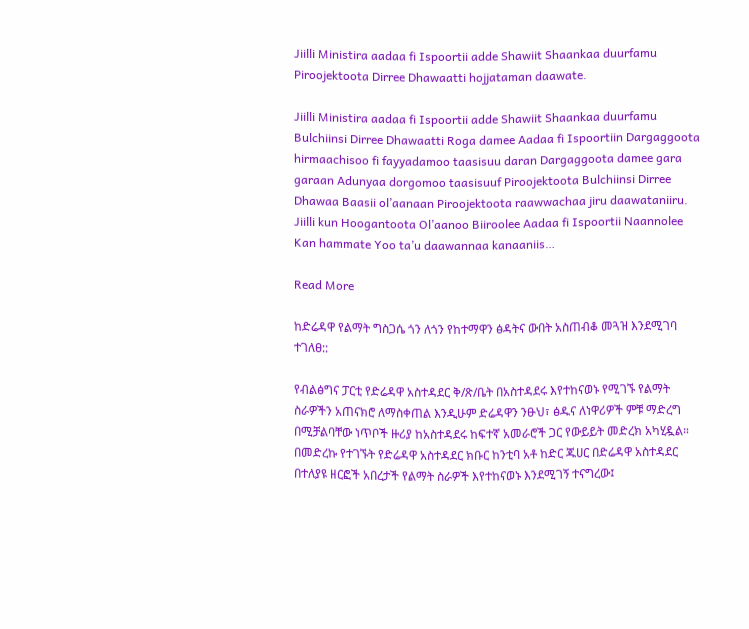Jiilli Ministira aadaa fi Ispoortii adde Shawiit Shaankaa duurfamu Piroojektoota Dirree Dhawaatti hojjataman daawate.

Jiilli Ministira aadaa fi Ispoortii adde Shawiit Shaankaa duurfamu Bulchiinsi Dirree Dhawaatti Roga damee Aadaa fi Ispoortiin Dargaggoota hirmaachisoo fi fayyadamoo taasisuu daran Dargaggoota damee gara garaan Adunyaa dorgomoo taasisuuf Piroojektoota Bulchiinsi Dirree Dhawaa Baasii ol’aanaan Piroojektoota raawwachaa jiru daawataniiru. Jiilli kun Hoogantoota Ol’aanoo Biiroolee Aadaa fi Ispoortii Naannolee Kan hammate Yoo ta’u daawannaa kanaaniis…

Read More

ከድሬዳዋ የልማት ግስጋሴ ጎን ለጎን የከተማዋን ፅዳትና ውበት አስጠብቆ መጓዝ እንደሚገባ ተገለፀ::

የብልፅግና ፓርቲ የድሬዳዋ አስተዳደር ቅ/ጽ/ቤት በአስተዳደሩ እየተከናወኑ የሚገኙ የልማት ስራዎችን አጠናክሮ ለማስቀጠል እንዲሁም ድሬዳዋን ንፁህ፣ ፅዱና ለነዋሪዎች ምቹ ማድረግ በሚቻልባቸው ነጥቦች ዙሪያ ከአስተዳደሩ ከፍተኛ አመራሮች ጋር የውይይት መድረክ አካሂዷል። በመድረኩ የተገኙት የድሬዳዋ አስተዳደር ክቡር ከንቲባ አቶ ከድር ጁሀር በድሬዳዋ አስተዳደር በተለያዩ ዘርፎች አበረታች የልማት ስራዎች እየተከናወኑ እንደሚገኝ ተናግረው፤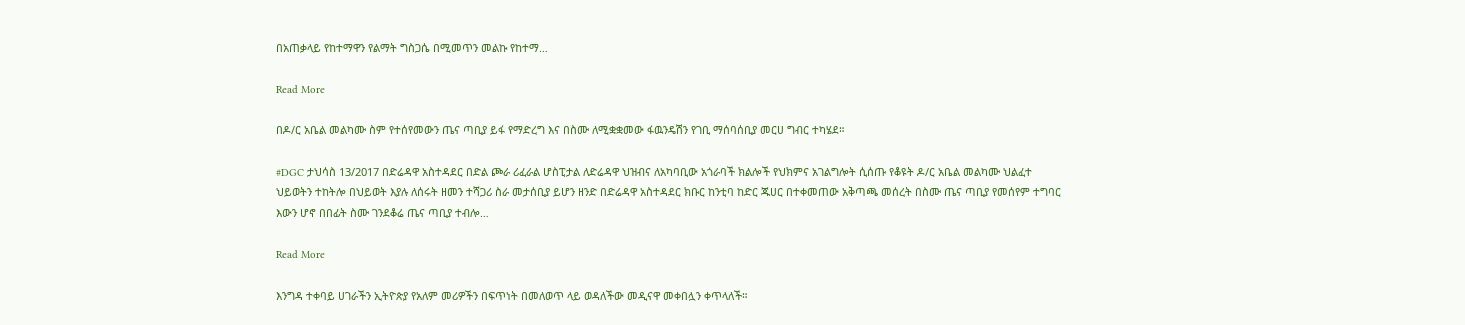በአጠቃላይ የከተማዋን የልማት ግስጋሴ በሚመጥን መልኩ የከተማ…

Read More

በዶ/ር አቤል መልካሙ ስም የተሰየመውን ጤና ጣቢያ ይፋ የማድረግ እና በስሙ ለሚቋቋመው ፋዉንዴሽን የገቢ ማሰባሰቢያ መርሀ ግብር ተካሄደ።

#DGC ታህሳስ 13/2017 በድሬዳዋ አስተዳደር በድል ጮራ ሪፈራል ሆስፒታል ለድሬዳዋ ህዝብና ለአካባቢው አጎራባች ክልሎች የህክምና አገልግሎት ሲሰጡ የቆዩት ዶ/ር አቤል መልካሙ ህልፈተ ህይወትን ተከትሎ በህይወት እያሉ ለሰሩት ዘመን ተሻጋሪ ስራ መታሰቢያ ይሆን ዘንድ በድሬዳዋ አስተዳደር ክቡር ከንቲባ ከድር ጁሀር በተቀመጠው አቅጣጫ መሰረት በስሙ ጤና ጣቢያ የመሰየም ተግባር እውን ሆኖ በበፊት ስሙ ገንደቆሬ ጤና ጣቢያ ተብሎ…

Read More

እንግዳ ተቀባይ ሀገራችን ኢትዮጵያ የአለም መሪዎችን በፍጥነት በመለወጥ ላይ ወዳለችው መዲናዋ መቀበሏን ቀጥላለች።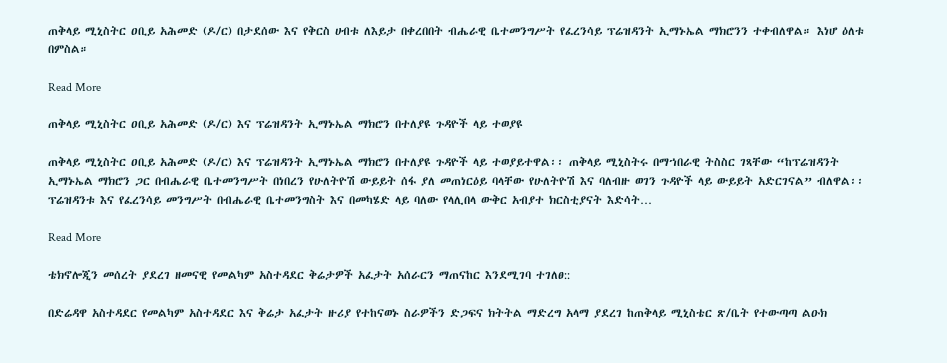ጠቅላይ ሚኒስትር ዐቢይ አሕመድ (ዶ/ር) በታደሰው እና የቅርስ ሀብቱ ለእይታ በቀረበበት ብሔራዊ ቤተመንግሥት የፈረንሳይ ፕሬዝዳንት ኢማኑኤል ማክሮንን ተቀብለዋል። እነሆ ዕለቱ በምስል።

Read More

ጠቅላይ ሚኒስትር ዐቢይ አሕመድ (ዶ/ር) እና ፕሬዝዳንት ኢማኑኤል ማክሮን በተለያዩ ጉዳዮች ላይ ተወያዩ

ጠቅላይ ሚኒስትር ዐቢይ አሕመድ (ዶ/ር) እና ፕሬዝዳንት ኢማኑኤል ማክሮን በተለያዩ ጉዳዮች ላይ ተወያይተዋል፡፡ ጠቅላይ ሚኒስትሩ በማኀበራዊ ትስስር ገጻቸው “ከፕሬዝዳንት ኢማኑኤል ማክሮን ጋር በብሔራዊ ቤተመንግሥት በነበረን የሁለትዮሽ ውይይት ሰፋ ያለ መጠነርዕይ ባላቸው የሁለትዮሽ እና ባለብዙ ወገን ጉዳዮች ላይ ውይይት አድርገናል” ብለዋል፡፡ ፕሬዝዳንቱ እና የፈረንሳይ መንግሥት በብሔራዊ ቤተመንግስት እና በመካሄድ ላይ ባለው የላሊበላ ውቅር አብያተ ክርስቲያናት እድሳት…

Read More

ቴክኖሎጂን መሰረት ያደረገ ዘመናዊ የመልካም አስተዳደር ቅሬታዎች አፈታት አሰራርን ማጠናከር እንደሚገባ ተገለፀ::

በድሬዳዋ አስተዳደር የመልካም አስተዳደር እና ቅሬታ አፈታት ዙሪያ የተከናወኑ ስራዎችን ድጋፍና ክትትል ማድረግ አላማ ያደረገ ከጠቅላይ ሚኒስቴር ጽ/ቤት የተውጣጣ ልዑክ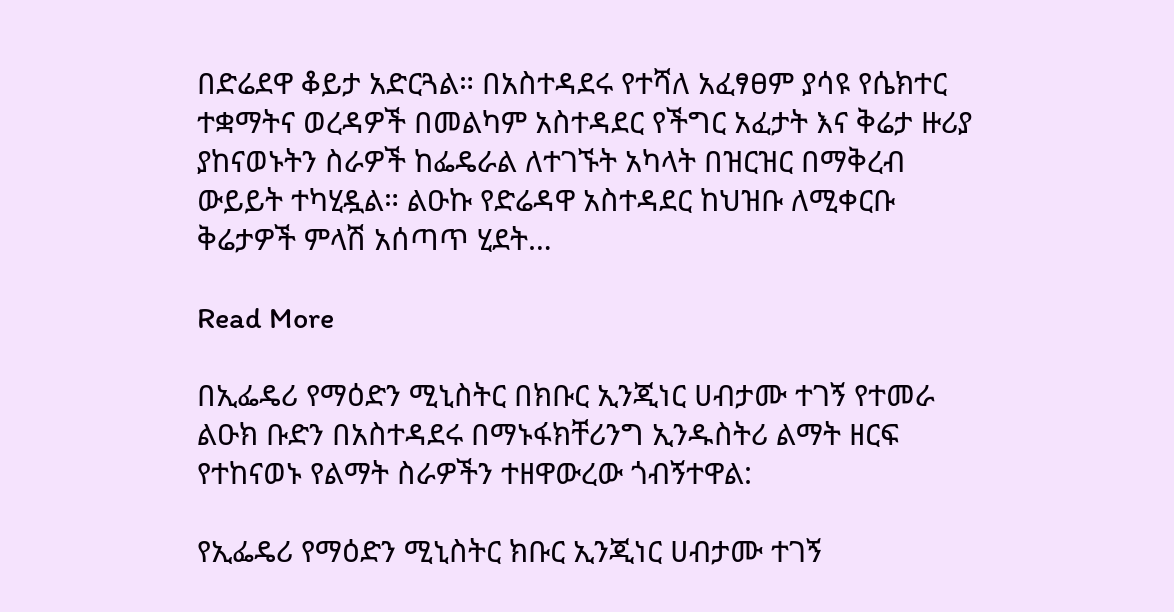በድሬደዋ ቆይታ አድርጓል። በአስተዳደሩ የተሻለ አፈፃፀም ያሳዩ የሴክተር ተቋማትና ወረዳዎች በመልካም አስተዳደር የችግር አፈታት እና ቅሬታ ዙሪያ ያከናወኑትን ስራዎች ከፌዴራል ለተገኙት አካላት በዝርዝር በማቅረብ ውይይት ተካሂዷል። ልዑኩ የድሬዳዋ አስተዳደር ከህዝቡ ለሚቀርቡ ቅሬታዎች ምላሽ አሰጣጥ ሂደት…

Read More

በኢፌዴሪ የማዕድን ሚኒስትር በክቡር ኢንጂነር ሀብታሙ ተገኝ የተመራ ልዑክ ቡድን በአስተዳደሩ በማኑፋክቸሪንግ ኢንዱስትሪ ልማት ዘርፍ የተከናወኑ የልማት ስራዎችን ተዘዋውረው ጎብኝተዋል:

የኢፌዴሪ የማዕድን ሚኒስትር ክቡር ኢንጂነር ሀብታሙ ተገኝ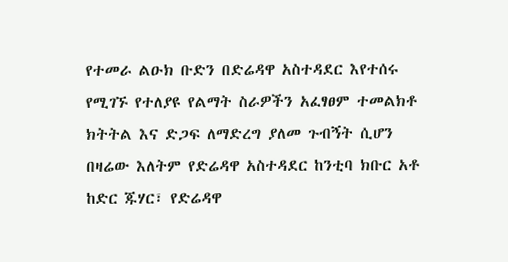የተመራ ልዑክ ቡድን በድሬዳዋ አስተዳደር እየተሰሩ የሚገኙ የተለያዩ የልማት ስራዎችን አፈፃፀም ተመልክቶ ክትትል እና ድጋፍ ለማድረግ ያለመ ጉብኝት ሲሆን በዛሬው እለትም የድሬዳዋ አስተዳደር ከንቲባ ክቡር አቶ ከድር ጁሃር፣ የድሬዳዋ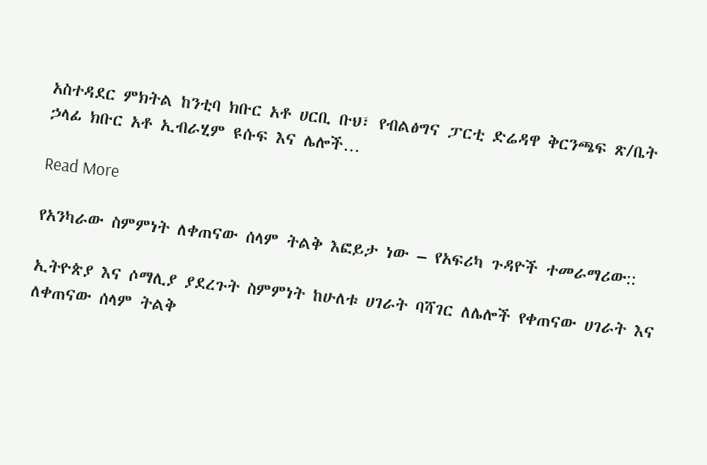አስተዳደር ምክትል ከንቲባ ክቡር አቶ ሀርቢ ቡህ፣ የብልፅግና ፓርቲ ድሬዳዋ ቅርንጫፍ ጽ/ቤት ኃላፊ ክቡር አቶ ኢብራሂም ዩሱፍ እና ሌሎች…

Read More

የአንካራው ስምምነት ለቀጠናው ሰላም ትልቅ እፎይታ ነው – የአፍሪካ ጉዳዮች ተመራማሪው::

ኢትዮጵያ እና ሶማሊያ ያደረጉት ስምምነት ከሁለቱ ሀገራት ባሻገር ለሌሎች የቀጠናው ሀገራት እና ለቀጠናው ሰላም ትልቅ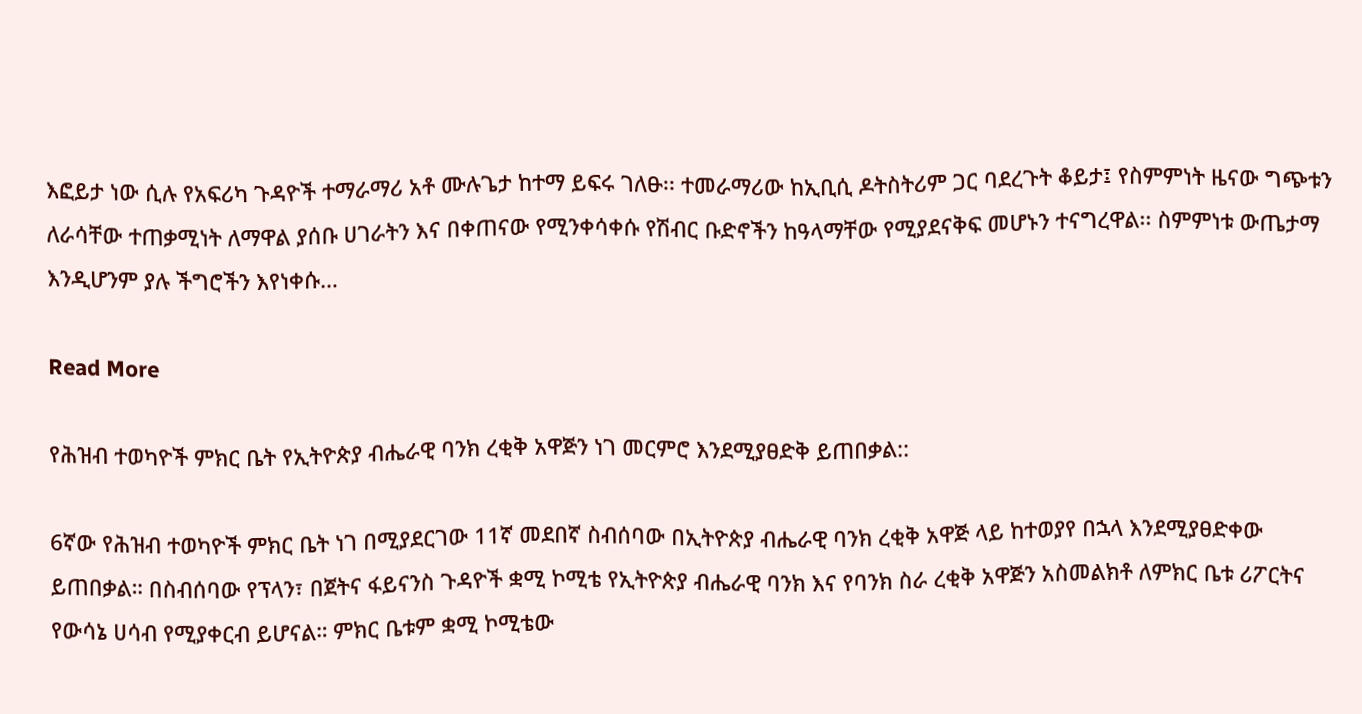እፎይታ ነው ሲሉ የአፍሪካ ጉዳዮች ተማራማሪ አቶ ሙሉጌታ ከተማ ይፍሩ ገለፁ፡፡ ተመራማሪው ከኢቢሲ ዶትስትሪም ጋር ባደረጉት ቆይታ፤ የስምምነት ዜናው ግጭቱን ለራሳቸው ተጠቃሚነት ለማዋል ያሰቡ ሀገራትን እና በቀጠናው የሚንቀሳቀሱ የሽብር ቡድኖችን ከዓላማቸው የሚያደናቅፍ መሆኑን ተናግረዋል፡፡ ስምምነቱ ውጤታማ እንዲሆንም ያሉ ችግሮችን እየነቀሱ…

Read More

የሕዝብ ተወካዮች ምክር ቤት የኢትዮጵያ ብሔራዊ ባንክ ረቂቅ አዋጅን ነገ መርምሮ እንደሚያፀድቅ ይጠበቃል::

6ኛው የሕዝብ ተወካዮች ምክር ቤት ነገ በሚያደርገው 11ኛ መደበኛ ስብሰባው በኢትዮጵያ ብሔራዊ ባንክ ረቂቅ አዋጅ ላይ ከተወያየ በኋላ እንደሚያፀድቀው ይጠበቃል። በስብሰባው የፕላን፣ በጀትና ፋይናንስ ጉዳዮች ቋሚ ኮሚቴ የኢትዮጵያ ብሔራዊ ባንክ እና የባንክ ስራ ረቂቅ አዋጅን አስመልክቶ ለምክር ቤቱ ሪፖርትና የውሳኔ ሀሳብ የሚያቀርብ ይሆናል። ምክር ቤቱም ቋሚ ኮሚቴው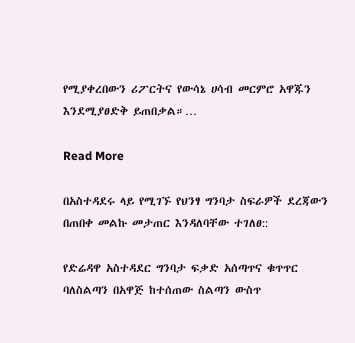የሚያቀረበውን ሪፖርትና የውሳኔ ሀሳብ መርምሮ አዋጁን እንደሚያፀድቅ ይጠበቃል።…

Read More

በአስተዳደሩ ላይ የሚገኙ የህንፃ ግንባታ ስፍራዎች ደረጃውን በጠበቀ መልኩ መታጠር እንዳለባቸው ተገለፀ::

የድሬዳዋ አስተዳደር ግንባታ ፍቃድ አሰጣጥና ቁጥጥር ባለስልጣን በአዋጅ ከተሰጠው ስልጣን ውስጥ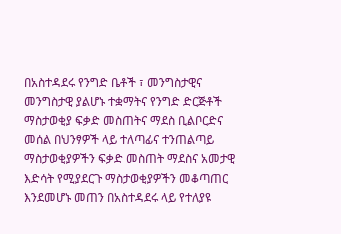በአስተዳደሩ የንግድ ቤቶች ፣ መንግስታዊና መንግስታዊ ያልሆኑ ተቋማትና የንግድ ድርጅቶች ማስታወቂያ ፍቃድ መስጠትና ማደስ ቢልቦርድና መሰል በህንፃዎች ላይ ተለጣፊና ተንጠልጣይ ማስታወቂያዎችን ፍቃድ መስጠት ማደስና አመታዊ እድሳት የሚያደርጉ ማስታወቂያዎችን መቆጣጠር እንደመሆኑ መጠን በአስተዳደሩ ላይ የተለያዩ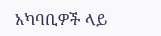አካባቢዎች ላይ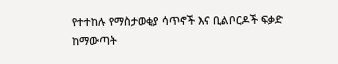የተተከሉ የማስታወቂያ ሳጥኖች እና ቢልቦርዶች ፍቃድ ከማውጣት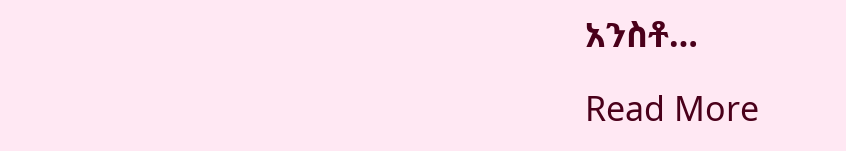አንስቶ…

Read More